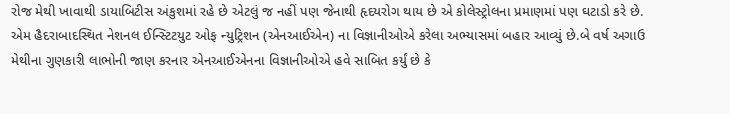રોજ મેથી ખાવાથી ડાયાબિટીસ અંકુશમાં રહે છે એટલું જ નહીં પણ જેનાથી હૃદયરોગ થાય છે એ કોલેસ્ટ્રોલના પ્રમાણમાં પણ ઘટાડો કરે છે. એમ હૈદરાબાદસ્થિત નેશનલ ઈન્સ્ટિટયુટ ઓફ ન્યુટ્રિશન (એનઆઈએન) ના વિજ્ઞાનીઓએ કરેલા અભ્યાસમાં બહાર આવ્યું છે.બે વર્ષ અગાઉ મેથીના ગુણકારી લાભોની જાણ કરનાર એનઆઈએનના વિજ્ઞાનીઓએ હવે સાબિત કર્યું છે કે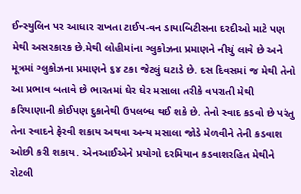ઈન્સ્યુલિન પર આધાર રાખતા ટાઈપ-વન ડાયાબિટીસના દરદીઓ માટે પણ મેથી અસરકારક છે.મેથી લોહીમાંના ગ્લુકોઝના પ્રમાણને નીચું લાવે છે અને મૂત્રમાં ગ્લુકોઝના પ્રમાણને ૬૪ ટકા જેટલું ઘટાડે છે. દસ દિવસમાં જ મેથી તેનો આ પ્રભાવ બતાવે છે ભારતમાં ઘેર ઘેર મસાલા તરીકે વપરાતી મેથી કરિયાણાની કોઈપણ દુકાનેથી ઉપલબ્ધ થઈ શકે છે. તેનો સ્વાદ કડવો છે પરંતુ તેના સ્વાદને ફેરવી શકાય અથવા અન્ય મસાલા જોડે મેળવીને તેની કડવાશ ઓછી કરી શકાય. એનઆઈએને પ્રયોગો દરમિયાન કડવાશરહિત મેથીને રોટલી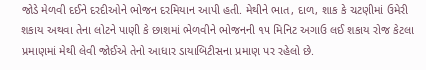જોડે મેળવી દઈને દરદીઓને ભોજન દરમિયાન આપી હતી. મેથીને ભાત, દાળ, શાક કે ચટણીમાં ઉમેરી શકાય અથવા તેના લોટને પાણી કે છાશમાં ભેળવીને ભોજનની ૧૫ મિનિટ અગાઉ લઈ શકાય રોજ કેટલા પ્રમાણમાં મેથી લેવી જોઈએ તેનો આધાર ડાયાબિટીસના પ્રમાણ પર રહેલો છે.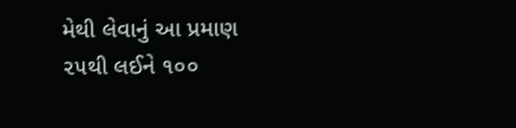મેથી લેવાનું આ પ્રમાણ ૨૫થી લઈને ૧૦૦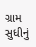ગ્રામ સુધીનું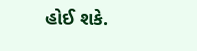હોઈ શકે.